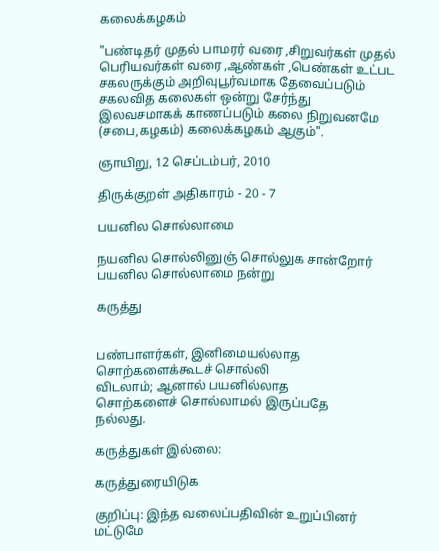கலைக்கழகம்

"பண்டிதர் முதல் பாமரர் வரை ,சிறுவர்கள் முதல் பெரியவர்கள் வரை ,ஆண்கள் ,பெண்கள் உட்பட சகலருக்கும் அறிவுபூர்வமாக தேவைப்படும் சகலவித கலைகள் ஒன்று சேர்ந்து இலவசமாகக் காணப்படும் கலை நிறுவனமே (சபை,கழகம்) கலைக்கழகம் ஆகும்".

ஞாயிறு, 12 செப்டம்பர், 2010

திருக்குறள் அதிகாரம் - 20 - 7

பயனில சொல்லாமை

நயனில சொல்லினுஞ் சொல்லுக சான்றோர்
பயனில சொல்லாமை நன்று

கருத்து


பண்பாளர்கள், இனிமையல்லாத
சொற்களைக்கூடச் சொல்லி
விடலாம்; ஆனால் பயனில்லாத
சொற்களைச் சொல்லாமல் இருப்பதே
நல்லது.

கருத்துகள் இல்லை:

கருத்துரையிடுக

குறிப்பு: இந்த வலைப்பதிவின் உறுப்பினர் மட்டுமே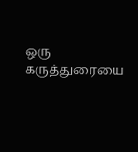ஒரு கருத்துரையை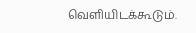வெளியிடக்கூடும்.